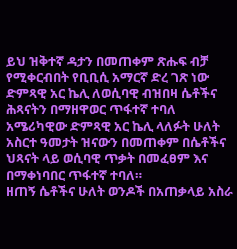ይህ ዝቅተኛ ዳታን በመጠቀም ጽሑፍ ብቻ የሚቀርብበት የቢቢሲ አማርኛ ድረ ገጽ ነው
ድምጻዊ አር ኬሊ ለወሲባዊ ብዝበዛ ሴቶችና ሕጻናትን በማዘዋወር ጥፋተኛ ተባለ
አሜሪካዊው ድምጻዊ አር ኬሊ ላለፉት ሁለት አስርተ ዓመታት ዝናውን በመጠቀም በሴቶችና ህጻናት ላይ ወሲባዊ ጥቃት በመፈፀም እና በማቀነባበር ጥፋተኛ ተባለ።
ዘጠኝ ሴቶችና ሁለት ወንዶች በአጠቃላይ አስራ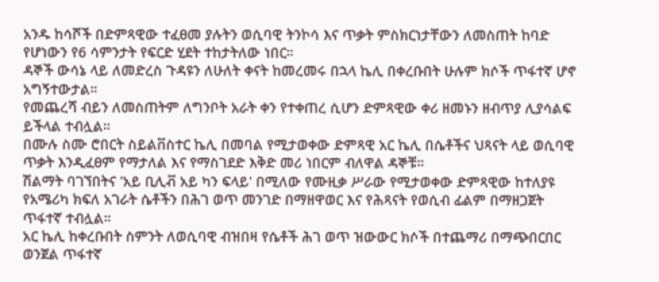አንዱ ከሳሾች በድምጻዊው ተፈፀመ ያሉትን ወሲባዊ ትንኮሳ እና ጥቃት ምስክርነታቸውን ለመስጠት ከባድ የሆነውን የ6 ሳምንታት የፍርድ ሂደት ተከታትለው ነበር።
ዳኞች ውሳኔ ላይ ለመድረስ ጉዳዩን ለሁለት ቀናት ከመረመሩ በኋላ ኬሊ በቀረቡበት ሁሉም ክሶች ጥፋተኛ ሆኖ አግኝተውታል።
የመጨረሻ ብይን ለመስጠትም ለግንቦት አራት ቀን የተቀጠረ ሲሆን ድምጻዊው ቀሪ ዘመኑን ዘብጥያ ሊያሳልፍ ይችላል ተብሏል።
በሙሉ ስሙ ሮበርት ስይልቨስተር ኬሊ በመባል የሚታወቀው ድምጻዊ አር ኬሊ በሴቶችና ህጻናት ላይ ወሲባዊ ጥቃት እንዲፈፀም የማታለል እና የማስገደድ እቅድ መሪ ነበርም ብለዋል ዳኞቹ።
ሽልማት ባገኘበትና 'አይ ቢሊቭ አይ ካን ፍላይ' በሚለው የሙዚቃ ሥራው የሚታወቀው ድምጻዊው ከተለያዩ የአሜሪካ ክፍለ አገራት ሴቶችን በሕገ ወጥ መንገድ በማዘዋወር እና የሕጻናት የወሲብ ፊልም በማዘጋጀት ጥፋተኛ ተብሏል።
አር ኬሊ ከቀረቡበት ስምንት ለወሲባዊ ብዝበዛ የሴቶች ሕገ ወጥ ዝውውር ክሶች በተጨማሪ በማጭበርበር ወንጀል ጥፋተኛ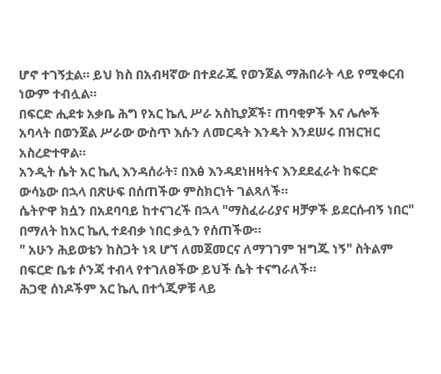ሆኖ ተገኝቷል። ይህ ክስ በአብዛኛው በተደራጁ የወንጀል ማሕበራት ላይ የሚቀርብ ነውም ተብሏል።
በፍርድ ሒደቱ አቃቤ ሕግ የአር ኬሊ ሥራ አስኪያጆች፣ ጠባቂዎች እና ሌሎች አባላት በወንጀል ሥራው ውስጥ እሱን ለመርዳት እንዴት እንደሠሩ በዝርዝር አስረድተዋል።
አንዲት ሴት አር ኬሊ እንዳሰራት፣ በእፅ እንዳደነዘዛትና እንደደፈራት ከፍርድ ውሳኔው በኋላ በጽሁፍ በሰጠችው ምስክርነት ገልጻለች።
ሴትዮዋ ክሷን በአደባባይ ከተናገረች በኋላ "ማስፈራሪያና ዛቻዎች ይደርሱብኝ ነበር" በማለት ከአር ኬሊ ተደብቃ ነበር ቃሏን የሰጠችው።
" አሁን ሕይወቴን ከስጋት ነጻ ሆኘ ለመጀመርና ለማገገም ዝግጁ ነኝ" ስትልም በፍርድ ቤቱ ሶንጃ ተብላ የተገለፀችው ይህች ሴት ተናግራለች።
ሕጋዊ ሰነዶችም አር ኬሊ በተጎጂዎቹ ላይ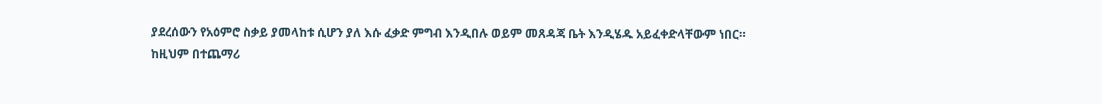ያደረሰውን የአዕምሮ ስቃይ ያመላከቱ ሲሆን ያለ እሱ ፈቃድ ምግብ እንዲበሉ ወይም መጸዳጃ ቤት እንዲሄዱ አይፈቀድላቸውም ነበር።
ከዚህም በተጨማሪ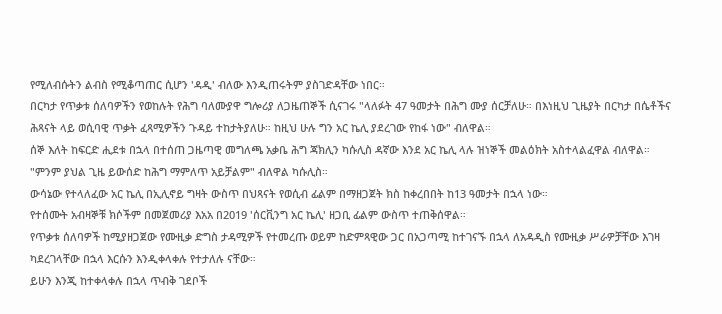የሚለብሱትን ልብስ የሚቆጣጠር ሲሆን 'ዳዲ' ብለው እንዲጠሩትም ያስገድዳቸው ነበር።
በርካታ የጥቃቱ ሰለባዎችን የወከሉት የሕግ ባለሙያዋ ግሎሪያ ለጋዜጠኞች ሲናገሩ "ላለፉት 47 ዓመታት በሕግ ሙያ ሰርቻለሁ። በእነዚህ ጊዜያት በርካታ በሴቶችና ሕጻናት ላይ ወሲባዊ ጥቃት ፈጻሚዎችን ጉዳይ ተከታትያለሁ። ከዚህ ሁሉ ግን አር ኬሊ ያደረገው የከፋ ነው" ብለዋል።
ሰኞ እለት ከፍርድ ሒደቱ በኋላ በተሰጠ ጋዜጣዊ መግለጫ አቃቤ ሕግ ጃክሊን ካሱሊስ ዳኛው እንደ አር ኬሊ ላሉ ዝነኞች መልዕክት አስተላልፈዋል ብለዋል።
"ምንም ያህል ጊዜ ይውሰድ ከሕግ ማምለጥ አይቻልም" ብለዋል ካሱሊስ።
ውሳኔው የተላለፈው አር ኬሊ በኢሊኖይ ግዛት ውስጥ በህጻናት የወሲብ ፊልም በማዘጋጀት ክስ ከቀረበበት ከ13 ዓመታት በኋላ ነው።
የተሰሙት አብዛኞቹ ክሶችም በመጀመሪያ እአአ በ2019 'ሰርቪንግ አር ኬሊ' ዘጋቢ ፊልም ውስጥ ተጠቅሰዋል።
የጥቃቱ ሰለባዎች ከሚያዘጋጀው የሙዚቃ ድግስ ታዳሚዎች የተመረጡ ወይም ከድምጻዊው ጋር በአጋጣሚ ከተገናኙ በኋላ ለአዳዲስ የሙዚቃ ሥራዎቻቸው እገዛ ካደረገላቸው በኋላ እርሱን እንዲቀላቀሉ የተታለሉ ናቸው።
ይሁን እንጂ ከተቀላቀሉ በኋላ ጥብቅ ገደቦች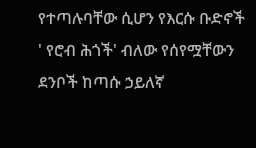የተጣሉባቸው ሲሆን የእርሱ ቡድኖች ' የሮብ ሕጎች' ብለው የሰየሟቸውን ደንቦች ከጣሱ ኃይለኛ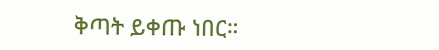ቅጣት ይቀጡ ነበር።